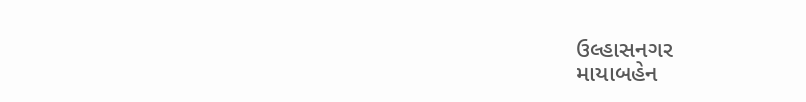ઉલ્હાસનગર
માયાબહેન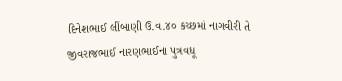દિનેશભાઈ લીંબાણી ઉ.વ.૪૦ કચ્છમાં નાગવીરી તે જીવરાજભાઈ નારણભાઈના પુત્રવધૂ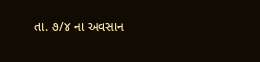તા. ૭/૪ ના અવસાન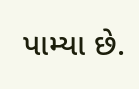પામ્યા છે.